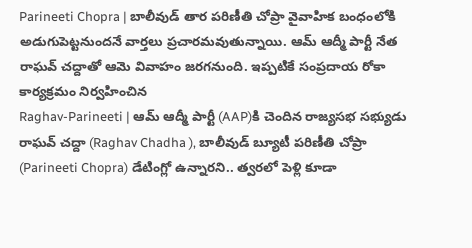Parineeti Chopra | బాలీవుడ్ తార పరిణీతి చోప్రా వైవాహిక బంధంలోకి అడుగుపెట్టనుందనే వార్తలు ప్రచారమవుతున్నాయి. ఆమ్ ఆద్మీ పార్టీ నేత రాఘవ్ చద్దాతో ఆమె వివాహం జరగనుంది. ఇప్పటికే సంప్రదాయ రోకా కార్యక్రమం నిర్వహించిన
Raghav-Parineeti | ఆమ్ ఆద్మీ పార్టీ (AAP)కి చెందిన రాజ్యసభ సభ్యుడు రాఘవ్ చద్దా (Raghav Chadha ), బాలీవుడ్ బ్యూటీ పరిణీతి చోప్రా (Parineeti Chopra) డేటింగ్లో ఉన్నారని.. త్వరలో పెళ్లి కూడా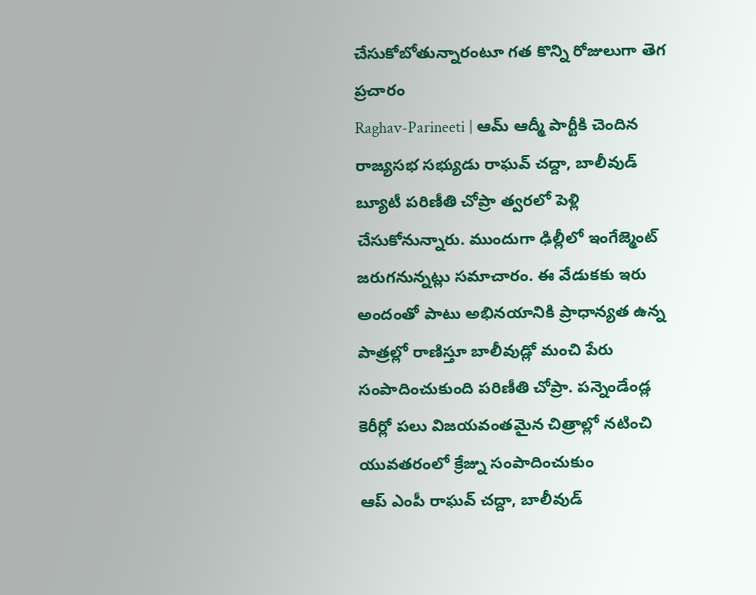చేసుకోబోతున్నారంటూ గత కొన్ని రోజులుగా తెగ ప్రచారం
Raghav-Parineeti | ఆమ్ ఆద్మీ పార్టీకి చెందిన రాజ్యసభ సభ్యుడు రాఘవ్ చద్దా, బాలీవుడ్ బ్యూటీ పరిణీతి చోప్రా త్వరలో పెళ్లి చేసుకోనున్నారు. ముందుగా ఢిల్లీలో ఇంగేజ్మెంట్ జరుగనున్నట్లు సమాచారం. ఈ వేడుకకు ఇరు
అందంతో పాటు అభినయానికి ప్రాధాన్యత ఉన్న పాత్రల్లో రాణిస్తూ బాలీవుడ్లో మంచి పేరు సంపాదించుకుంది పరిణీతి చోప్రా. పన్నెండేండ్ల కెరీర్లో పలు విజయవంతమైన చిత్రాల్లో నటించి యువతరంలో క్రేజ్ను సంపాదించుకుం
ఆప్ ఎంపీ రాఘవ్ చద్దా, బాలీవుడ్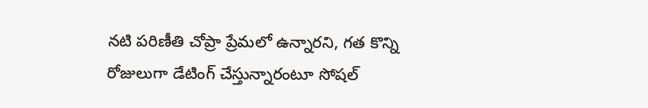నటి పరిణీతి చోప్రా ప్రేమలో ఉన్నారని, గత కొన్ని రోజులుగా డేటింగ్ చేస్తున్నారంటూ సోషల్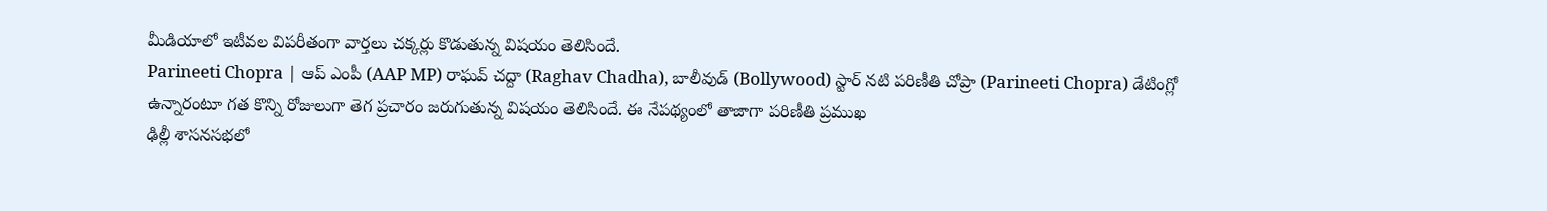మీడియాలో ఇటీవల విపరీతంగా వార్తలు చక్కర్లు కొడుతున్న విషయం తెలిసిందే.
Parineeti Chopra | ఆప్ ఎంపీ (AAP MP) రాఘవ్ చద్దా (Raghav Chadha), బాలీవుడ్ (Bollywood) స్టార్ నటి పరిణీతి చోప్రా (Parineeti Chopra) డేటింగ్లో ఉన్నారంటూ గత కొన్ని రోజులుగా తెగ ప్రచారం జరుగుతున్న విషయం తెలిసిందే. ఈ నేపథ్యంలో తాజాగా పరిణీతి ప్రముఖ
ఢిల్లీ శాసనసభలో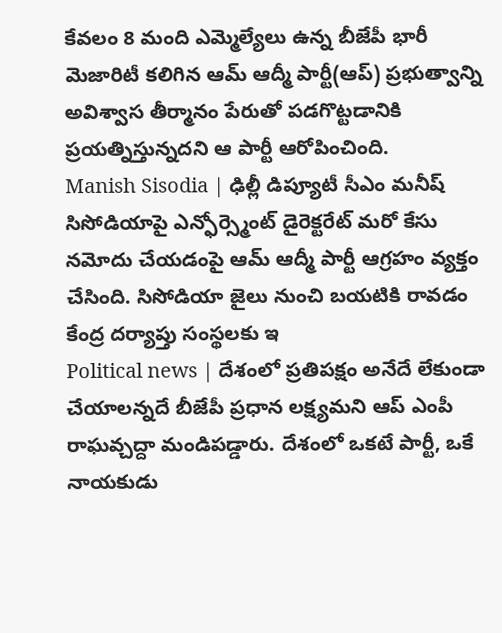కేవలం 8 మంది ఎమ్మెల్యేలు ఉన్న బీజేపీ భారీ మెజారిటీ కలిగిన ఆమ్ ఆద్మీ పార్టీ(ఆప్) ప్రభుత్వాన్ని అవిశ్వాస తీర్మానం పేరుతో పడగొట్టడానికి ప్రయత్నిస్తున్నదని ఆ పార్టీ ఆరోపించింది.
Manish Sisodia | ఢిల్లీ డిప్యూటీ సీఎం మనీష్ సిసోడియాపై ఎన్ఫోర్స్మెంట్ డైరెక్టరేట్ మరో కేసు నమోదు చేయడంపై ఆమ్ ఆద్మీ పార్టీ ఆగ్రహం వ్యక్తం చేసింది. సిసోడియా జైలు నుంచి బయటికి రావడం కేంద్ర దర్యాప్తు సంస్థలకు ఇ
Political news | దేశంలో ప్రతిపక్షం అనేదే లేకుండా చేయాలన్నదే బీజేపీ ప్రధాన లక్ష్యమని ఆప్ ఎంపీ రాఘవ్చద్దా మండిపడ్డారు. దేశంలో ఒకటే పార్టీ, ఒకే నాయకుడు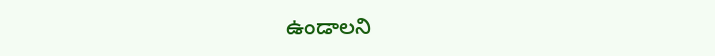ఉండాలని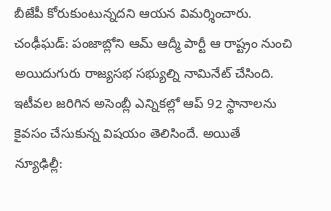బీజేపీ కోరుకుంటున్నదని ఆయన విమర్శించారు.
చంఢీఘడ్: పంజాబ్లోని ఆమ్ ఆద్మీ పార్టీ ఆ రాష్ట్రం నుంచి అయిదుగురు రాజ్యసభ సభ్యుల్ని నామినేట్ చేసింది. ఇటీవల జరిగిన అసెంబ్లీ ఎన్నికల్లో ఆప్ 92 స్థానాలను కైవసం చేసుకున్న విషయం తెలిసిందే. అయితే
న్యూఢిల్లీ: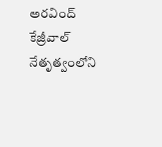అరవింద్ కేజ్రీవాల్ నేతృత్వంలోని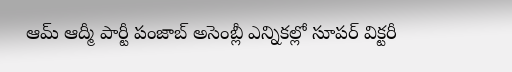ఆమ్ ఆద్మీ పార్టీ పంజాబ్ అసెంబ్లీ ఎన్నికల్లో సూపర్ విక్టరీ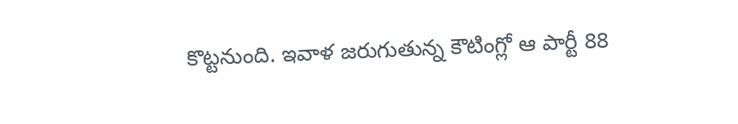కొట్టనుంది. ఇవాళ జరుగుతున్న కౌటింగ్లో ఆ పార్టీ 88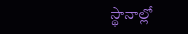స్థానాల్లో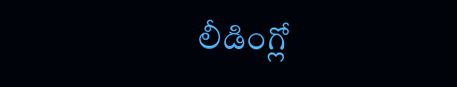లీడింగ్లో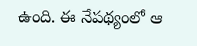ఉంది. ఈ నేపథ్యంలో ఆ